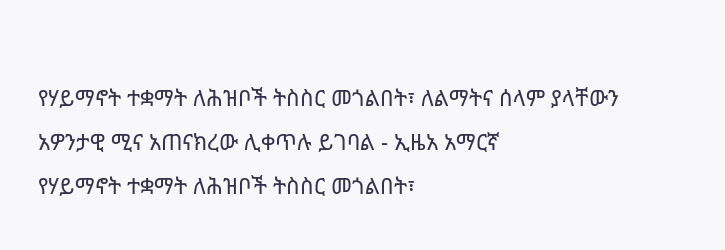የሃይማኖት ተቋማት ለሕዝቦች ትስስር መጎልበት፣ ለልማትና ሰላም ያላቸውን አዎንታዊ ሚና አጠናክረው ሊቀጥሉ ይገባል - ኢዜአ አማርኛ
የሃይማኖት ተቋማት ለሕዝቦች ትስስር መጎልበት፣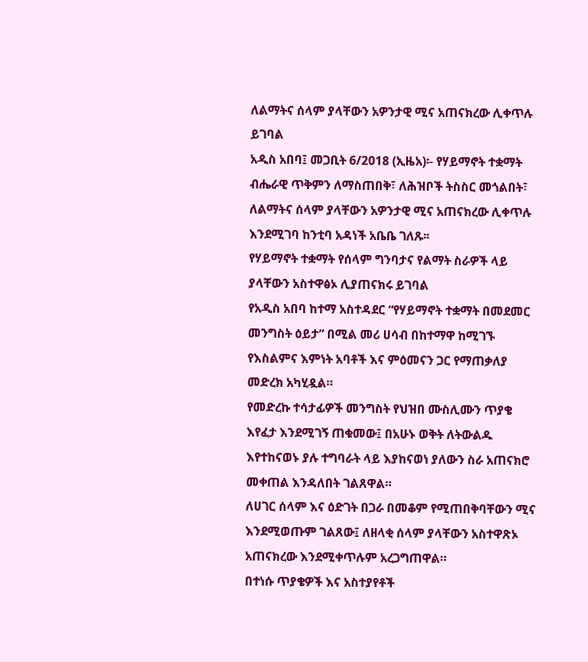ለልማትና ሰላም ያላቸውን አዎንታዊ ሚና አጠናክረው ሊቀጥሉ ይገባል
አዲስ አበባ፤ መጋቢት 6/2018 (ኢዜአ)፡- የሃይማኖት ተቋማት ብሔራዊ ጥቅምን ለማስጠበቅ፣ ለሕዝቦች ትስስር መጎልበት፣ ለልማትና ሰላም ያላቸውን አዎንታዊ ሚና አጠናክረው ሊቀጥሉ እንደሚገባ ከንቲባ አዳነች አቤቤ ገለጹ፡፡
የሃይማኖት ተቋማት የሰላም ግንባታና የልማት ስራዎች ላይ ያላቸውን አስተዋፅኦ ሊያጠናክሩ ይገባል
የአዲስ አበባ ከተማ አስተዳደር “የሃይማኖት ተቋማት በመደመር መንግስት ዕይታ” በሚል መሪ ሀሳብ በከተማዋ ከሚገኙ የእስልምና እምነት አባቶች እና ምዕመናን ጋር የማጠቃለያ መድረክ አካሂዷል።
የመድረኩ ተሳታፊዎች መንግስት የህዝበ ሙስሊሙን ጥያቄ እየፈታ እንደሚገኝ ጠቁመው፤ በአሁኑ ወቅት ለትውልዱ እየተከናወኑ ያሉ ተግባራት ላይ እያከናወነ ያለውን ስራ አጠናክሮ መቀጠል እንዳለበት ገልጸዋል።
ለሀገር ሰላም እና ዕድገት በጋራ በመቆም የሚጠበቅባቸውን ሚና እንደሚወጡም ገልጸው፤ ለዘላቂ ሰላም ያላቸውን አስተዋጽኦ አጠናክረው እንደሚቀጥሉም አረጋግጠዋል።
በተነሱ ጥያቄዎች እና አስተያየቶች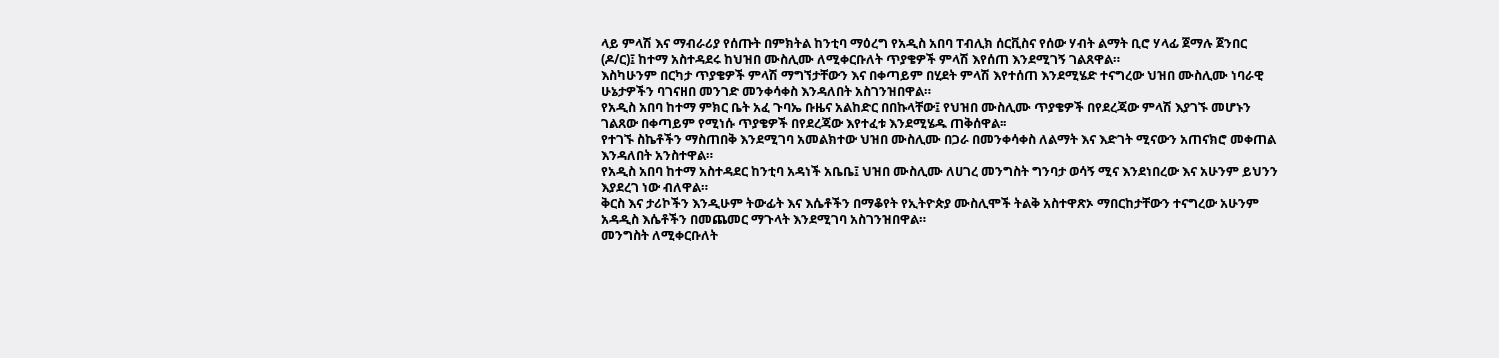ላይ ምላሽ እና ማብራሪያ የሰጡት በምክትል ከንቲባ ማዕረግ የአዲስ አበባ ፐብሊክ ሰርቪስና የሰው ሃብት ልማት ቢሮ ሃላፊ ጀማሉ ጀንበር (ዶ/ር)፤ ከተማ አስተዳደሩ ከህዝበ ሙስሊሙ ለሚቀርቡለት ጥያቄዎች ምላሽ እየሰጠ እንደሚገኝ ገልጸዋል።
እስካሁንም በርካታ ጥያቄዎች ምላሽ ማግኘታቸውን እና በቀጣይም በሂደት ምላሽ እየተሰጠ እንደሚሄድ ተናግረው ህዝበ ሙስሊሙ ነባራዊ ሁኔታዎችን ባገናዘበ መንገድ መንቀሳቀስ እንዳለበት አስገንዝበዋል።
የአዲስ አበባ ከተማ ምክር ቤት አፈ ጉባኤ ቡዜና አልከድር በበኩላቸው፤ የህዝበ ሙስሊሙ ጥያቄዎች በየደረጃው ምላሽ እያገኙ መሆኑን ገልጸው በቀጣይም የሚነሱ ጥያቄዎች በየደረጃው እየተፈቱ እንደሚሄዱ ጠቅሰዋል፡፡
የተገኙ ስኬቶችን ማስጠበቅ እንደሚገባ አመልክተው ህዝበ ሙስሊሙ በጋራ በመንቀሳቀስ ለልማት እና እድገት ሚናውን አጠናክሮ መቀጠል እንዳለበት አንስተዋል።
የአዲስ አበባ ከተማ አስተዳደር ከንቲባ አዳነች አቤቤ፤ ህዝበ ሙስሊሙ ለሀገረ መንግስት ግንባታ ወሳኝ ሚና እንደነበረው እና አሁንም ይህንን እያደረገ ነው ብለዋል።
ቅርስ እና ታሪኮችን እንዲሁም ትውፊት እና እሴቶችን በማቆየት የኢትዮጵያ ሙስሊሞች ትልቅ አስተዋጽኦ ማበርከታቸውን ተናግረው አሁንም አዳዲስ እሴቶችን በመጨመር ማጉላት እንደሚገባ አስገንዝበዋል።
መንግስት ለሚቀርቡለት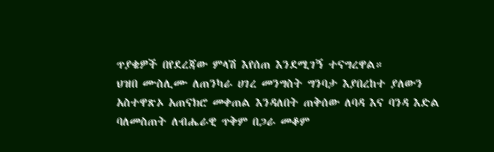ጥያቄዎች በየደረጃው ምላሽ እየሰጠ እንደሚገኝ ተናግረዋል።
ህዝበ ሙስሊሙ ለጠንካራ ሀገረ መንግስት ግንባታ እያበረከተ ያለውን አስተዋጽኦ አጠናክሮ መቀጠል እንዳለበት ጠቅሰው ለባዳ እና ባንዳ እድል ባለመስጠት ለብሔራዊ ጥቅም በጋራ መቆም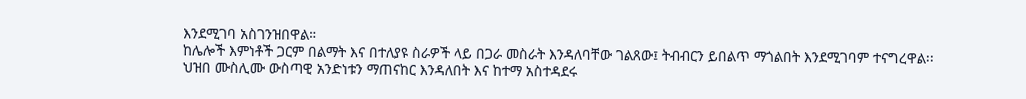እንደሚገባ አስገንዝበዋል።
ከሌሎች እምነቶች ጋርም በልማት እና በተለያዩ ስራዎች ላይ በጋራ መስራት እንዳለባቸው ገልጸው፤ ትብብርን ይበልጥ ማጎልበት እንደሚገባም ተናግረዋል፡፡
ህዝበ ሙስሊሙ ውስጣዊ አንድነቱን ማጠናከር እንዳለበት እና ከተማ አስተዳደሩ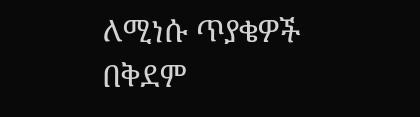ለሚነሱ ጥያቄዎች በቅደም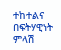ተከተልና በፍትሃዊነት ምላሽ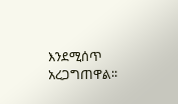እንደሚሰጥ አረጋግጠዋል፡፡